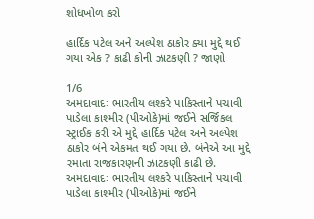શોધખોળ કરો

હાર્દિક પટેલ અને અલ્પેશ ઠાકોર ક્યા મુદ્દે થઈ ગયા એક ? કાઢી કોની ઝાટકણી ? જાણો

1/6
અમદાવાદઃ ભારતીય લશ્કરે પાકિસ્તાને પચાવી પાડેલા કાશ્મીર (પીઓકે)માં જઈને સર્જિકલ સ્ટ્રાઈક કરી એ મુદ્દે હાર્દિક પટેલ અને અલ્પેશ ઠાકોર બંને એકમત થઈ ગયા છે. બંનેએ આ મુદ્દે રમાતા રાજકારણની ઝાટકણી કાઢી છે.
અમદાવાદઃ ભારતીય લશ્કરે પાકિસ્તાને પચાવી પાડેલા કાશ્મીર (પીઓકે)માં જઈને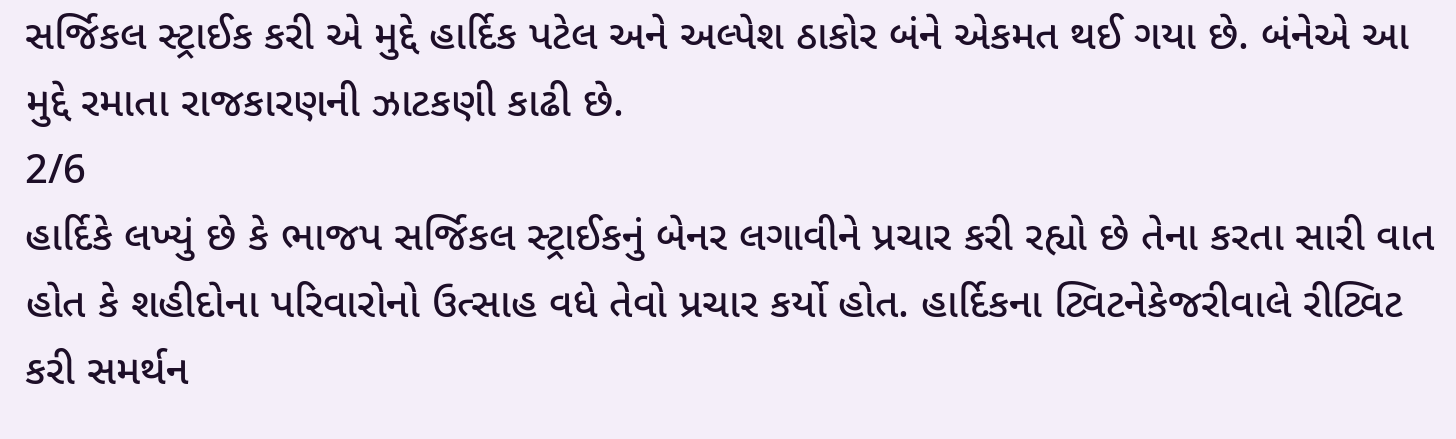સર્જિકલ સ્ટ્રાઈક કરી એ મુદ્દે હાર્દિક પટેલ અને અલ્પેશ ઠાકોર બંને એકમત થઈ ગયા છે. બંનેએ આ મુદ્દે રમાતા રાજકારણની ઝાટકણી કાઢી છે.
2/6
હાર્દિકે લખ્યું છે કે ભાજપ સર્જિકલ સ્ટ્રાઈકનું બેનર લગાવીને પ્રચાર કરી રહ્યો છે તેના કરતા સારી વાત હોત કે શહીદોના પરિવારોનો ઉત્સાહ વધે તેવો પ્રચાર કર્યો હોત. હાર્દિકના ટ્વિટનેકેજરીવાલે રીટ્વિટ કરી સમર્થન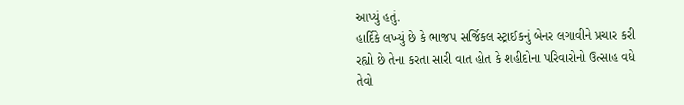આપ્યું હતું.
હાર્દિકે લખ્યું છે કે ભાજપ સર્જિકલ સ્ટ્રાઈકનું બેનર લગાવીને પ્રચાર કરી રહ્યો છે તેના કરતા સારી વાત હોત કે શહીદોના પરિવારોનો ઉત્સાહ વધે તેવો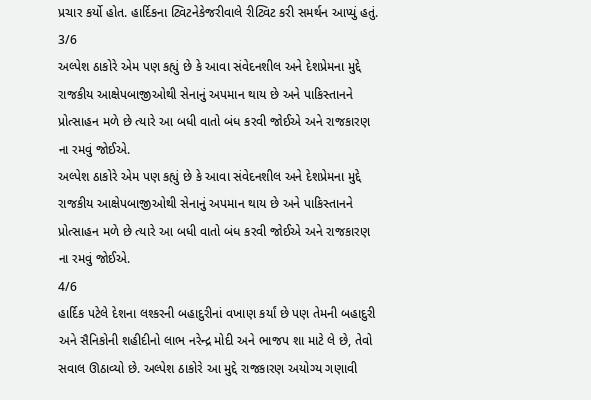પ્રચાર કર્યો હોત. હાર્દિકના ટ્વિટનેકેજરીવાલે રીટ્વિટ કરી સમર્થન આપ્યું હતું.
3/6
અલ્પેશ ઠાકોરે એમ પણ કહ્યું છે કે આવા સંવેદનશીલ અને દેશપ્રેમના મુદ્દે રાજકીય આક્ષેપબાજીઓથી સેનાનું અપમાન થાય છે અને પાકિસ્તાનને પ્રોત્સાહન મળે છે ત્યારે આ બધી વાતો બંધ કરવી જોઈએ અને રાજકારણ ના રમવું જોઈએ.
અલ્પેશ ઠાકોરે એમ પણ કહ્યું છે કે આવા સંવેદનશીલ અને દેશપ્રેમના મુદ્દે રાજકીય આક્ષેપબાજીઓથી સેનાનું અપમાન થાય છે અને પાકિસ્તાનને પ્રોત્સાહન મળે છે ત્યારે આ બધી વાતો બંધ કરવી જોઈએ અને રાજકારણ ના રમવું જોઈએ.
4/6
હાર્દિક પટેલે દેશના લશ્કરની બહાદુરીનાં વખાણ કર્યાં છે પણ તેમની બહાદુરી અને સૈનિકોની શહીદીનો લાભ નરેન્દ્ર મોદી અને ભાજપ શા માટે લે છે, તેવો સવાલ ઊઠાવ્યો છે. અલ્પેશ ઠાકોરે આ મુદ્દે રાજકારણ અયોગ્ય ગણાવી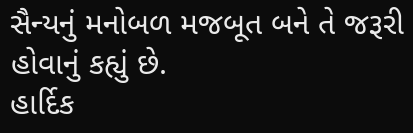સૈન્યનું મનોબળ મજબૂત બને તે જરૂરી હોવાનું કહ્યું છે.
હાર્દિક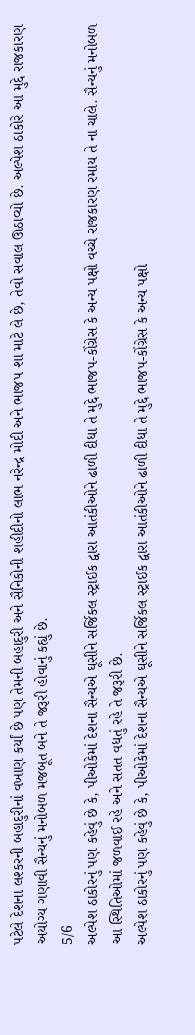પટેલે દેશના લશ્કરની બહાદુરીનાં વખાણ કર્યાં છે પણ તેમની બહાદુરી અને સૈનિકોની શહીદીનો લાભ નરેન્દ્ર મોદી અને ભાજપ શા માટે લે છે, તેવો સવાલ ઊઠાવ્યો છે. અલ્પેશ ઠાકોરે આ મુદ્દે રાજકારણ અયોગ્ય ગણાવી સૈન્યનું મનોબળ મજબૂત બને તે જરૂરી હોવાનું કહ્યું છે.
5/6
અલ્પેશ ઠાકોરનું પણ કહેવું છે કે, પીઓકેમાં દેશના સૈન્યએ ઘૂસીને સર્જિકલ સ્ટ્રાઈક દ્વારા આતંકીઓને ઢાળી દીધા તે મુદ્દે ભાજપ-કોંગ્રેસ કે અન્ય પક્ષો વચ્ચે રાજકારણ રમાય તે ના ચાલે. સૈન્યનું મનોબળ આ સ્થિતિઓમાં જળવાઈ રહે અને સતત વધતું રહે તે જરૂરી છે.
અલ્પેશ ઠાકોરનું પણ કહેવું છે કે, પીઓકેમાં દેશના સૈન્યએ ઘૂસીને સર્જિકલ સ્ટ્રાઈક દ્વારા આતંકીઓને ઢાળી દીધા તે મુદ્દે ભાજપ-કોંગ્રેસ કે અન્ય પક્ષો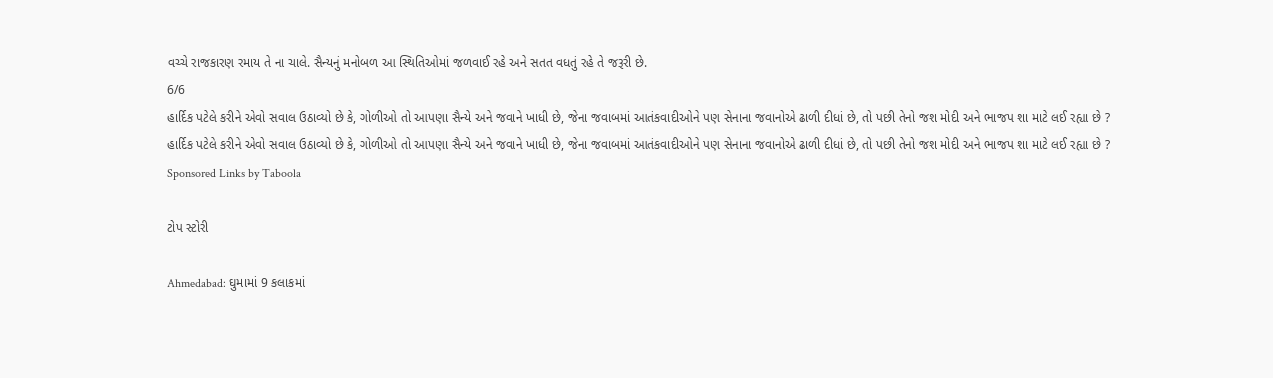વચ્ચે રાજકારણ રમાય તે ના ચાલે. સૈન્યનું મનોબળ આ સ્થિતિઓમાં જળવાઈ રહે અને સતત વધતું રહે તે જરૂરી છે.
6/6
હાર્દિક પટેલે કરીને એવો સવાલ ઉઠાવ્યો છે કે, ગોળીઓ તો આપણા સૈન્યે અને જવાને ખાધી છે, જેના જવાબમાં આતંકવાદીઓને પણ સેનાના જવાનોએ ઢાળી દીધાં છે, તો પછી તેનો જશ મોદી અને ભાજપ શા માટે લઈ રહ્યા છે ?
હાર્દિક પટેલે કરીને એવો સવાલ ઉઠાવ્યો છે કે, ગોળીઓ તો આપણા સૈન્યે અને જવાને ખાધી છે, જેના જવાબમાં આતંકવાદીઓને પણ સેનાના જવાનોએ ઢાળી દીધાં છે, તો પછી તેનો જશ મોદી અને ભાજપ શા માટે લઈ રહ્યા છે ?
Sponsored Links by Taboola

ટોપ સ્ટોરી

Ahmedabad: ઘુમામાં 9 કલાકમાં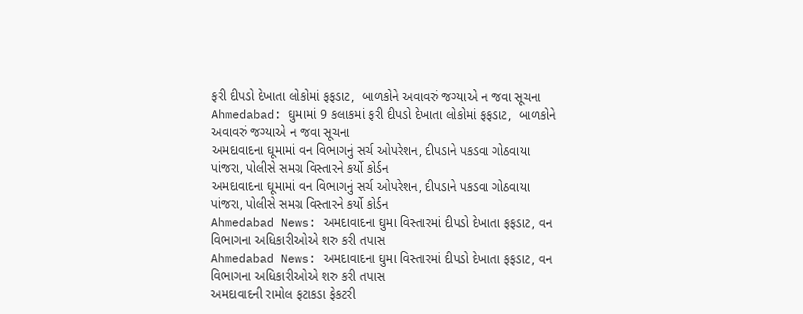ફરી દીપડો દેખાતા લોકોમાં ફફડાટ,  બાળકોને અવાવરું જગ્યાએ ન જવા સૂચના
Ahmedabad: ઘુમામાં 9 કલાકમાં ફરી દીપડો દેખાતા લોકોમાં ફફડાટ,  બાળકોને અવાવરું જગ્યાએ ન જવા સૂચના
અમદાવાદના ઘૂમામાં વન વિભાગનું સર્ચ ઓપરેશન, દીપડાને પકડવા ગોઠવાયા પાંજરા, પોલીસે સમગ્ર વિસ્તારને કર્યો કોર્ડન
અમદાવાદના ઘૂમામાં વન વિભાગનું સર્ચ ઓપરેશન, દીપડાને પકડવા ગોઠવાયા પાંજરા, પોલીસે સમગ્ર વિસ્તારને કર્યો કોર્ડન
Ahmedabad News: અમદાવાદના ઘુમા વિસ્તારમાં દીપડો દેખાતા ફફડાટ, વન વિભાગના અધિકારીઓએ શરુ કરી તપાસ
Ahmedabad News: અમદાવાદના ઘુમા વિસ્તારમાં દીપડો દેખાતા ફફડાટ, વન વિભાગના અધિકારીઓએ શરુ કરી તપાસ
અમદાવાદની રામોલ ફટાકડા ફેકટરી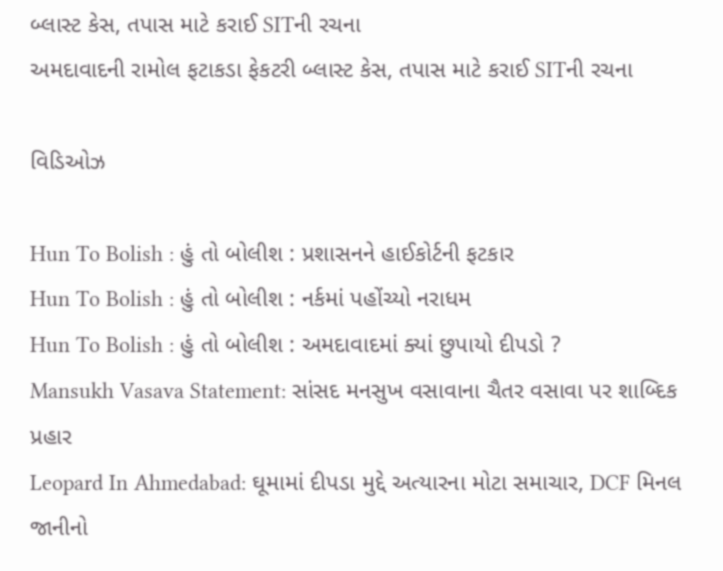બ્લાસ્ટ કેસ, તપાસ માટે કરાઈ SITની રચના
અમદાવાદની રામોલ ફટાકડા ફેકટરી બ્લાસ્ટ કેસ, તપાસ માટે કરાઈ SITની રચના

વિડિઓઝ

Hun To Bolish : હું તો બોલીશ : પ્રશાસનને હાઈકોર્ટની ફટકાર
Hun To Bolish : હું તો બોલીશ : નર્કમાં પહોંચ્યો નરાધમ
Hun To Bolish : હું તો બોલીશ : અમદાવાદમાં ક્યાં છુપાયો દીપડો ?
Mansukh Vasava Statement: સાંસદ મનસુખ વસાવાના ચૈતર વસાવા પર શાબ્દિક પ્રહાર
Leopard In Ahmedabad: ઘૂમામાં દીપડા મુદ્દે અત્યારના મોટા સમાચાર, DCF મિનલ જાનીનો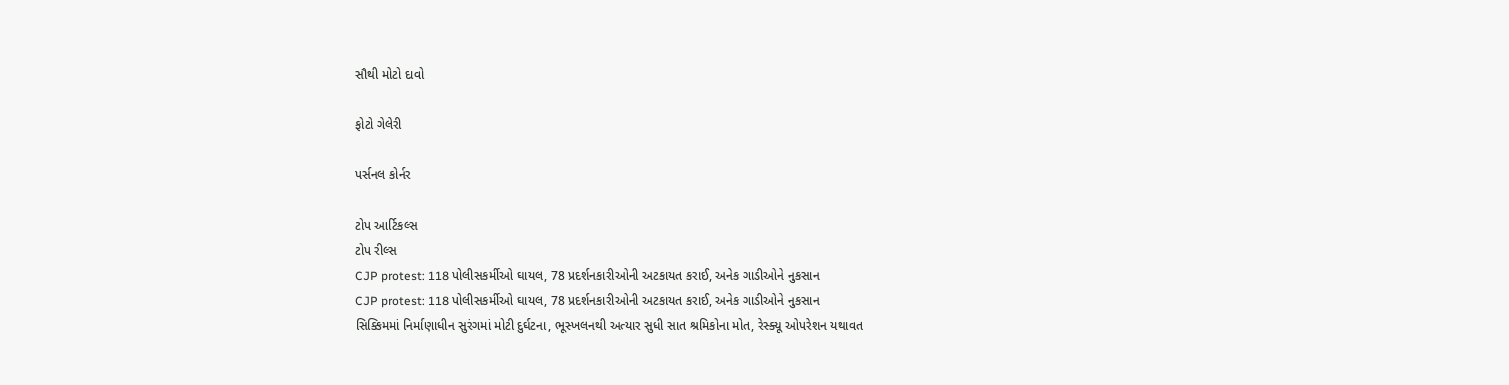સૌથી મોટો દાવો

ફોટો ગેલેરી

પર્સનલ કોર્નર

ટોપ આર્ટિકલ્સ
ટોપ રીલ્સ
CJP protest: 118 પોલીસકર્મીઓ ઘાયલ, 78 પ્રદર્શનકારીઓની અટકાયત કરાઈ, અનેક ગાડીઓને નુકસાન
CJP protest: 118 પોલીસકર્મીઓ ઘાયલ, 78 પ્રદર્શનકારીઓની અટકાયત કરાઈ, અનેક ગાડીઓને નુકસાન
સિક્કિમમાં નિર્માણાધીન સુરંગમાં મોટી દુર્ઘટના, ભૂસ્ખલનથી અત્યાર સુધી સાત શ્રમિકોના મોત, રેસ્ક્યૂ ઓપરેશન યથાવત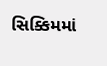સિક્કિમમાં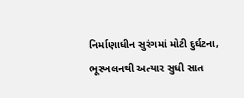નિર્માણાધીન સુરંગમાં મોટી દુર્ઘટના, ભૂસ્ખલનથી અત્યાર સુધી સાત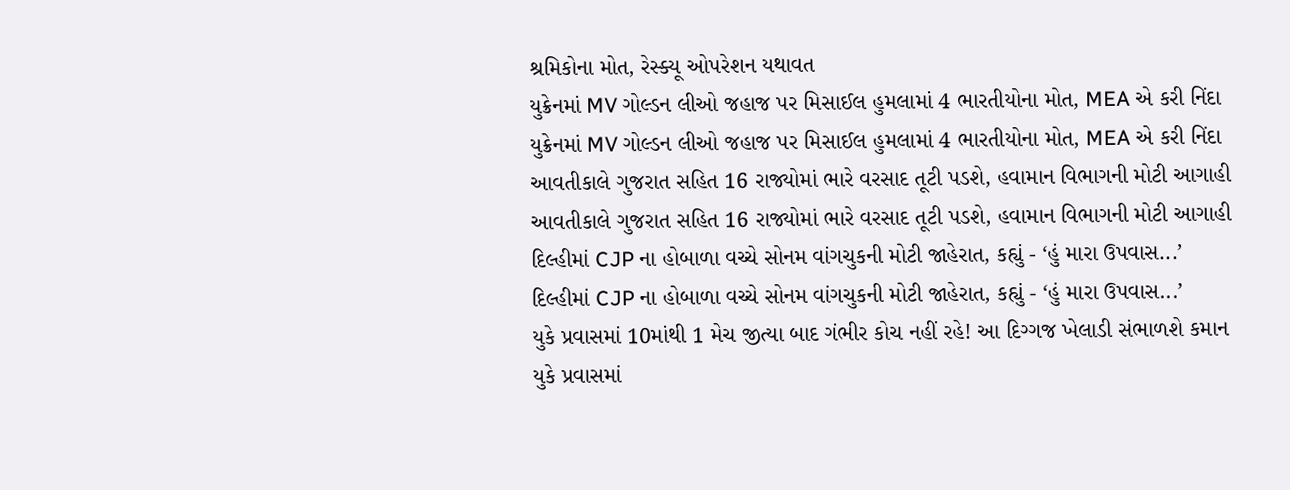શ્રમિકોના મોત, રેસ્ક્યૂ ઓપરેશન યથાવત
યુક્રેનમાં MV ગોલ્ડન લીઓ જહાજ પર મિસાઈલ હુમલામાં 4 ભારતીયોના મોત, MEA એ કરી નિંદા
યુક્રેનમાં MV ગોલ્ડન લીઓ જહાજ પર મિસાઈલ હુમલામાં 4 ભારતીયોના મોત, MEA એ કરી નિંદા
આવતીકાલે ગુજરાત સહિત 16 રાજ્યોમાં ભારે વરસાદ તૂટી પડશે, હવામાન વિભાગની મોટી આગાહી
આવતીકાલે ગુજરાત સહિત 16 રાજ્યોમાં ભારે વરસાદ તૂટી પડશે, હવામાન વિભાગની મોટી આગાહી
દિલ્હીમાં CJP ના હોબાળા વચ્ચે સોનમ વાંગચુકની મોટી જાહેરાત, કહ્યું - ‘હું મારા ઉપવાસ...’
દિલ્હીમાં CJP ના હોબાળા વચ્ચે સોનમ વાંગચુકની મોટી જાહેરાત, કહ્યું - ‘હું મારા ઉપવાસ...’
યુકે પ્રવાસમાં 10માંથી 1 મેચ જીત્યા બાદ ગંભીર કોચ નહીં રહે! આ દિગ્ગજ ખેલાડી સંભાળશે કમાન
યુકે પ્રવાસમાં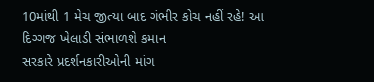10માંથી 1 મેચ જીત્યા બાદ ગંભીર કોચ નહીં રહે! આ દિગ્ગજ ખેલાડી સંભાળશે કમાન
સરકારે પ્રદર્શનકારીઓની માંગ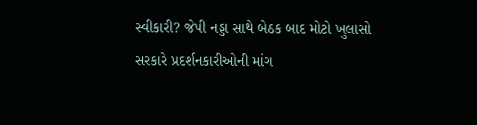સ્વીકારી? જેપી નડ્ડા સાથે બેઠક બાદ મોટો ખુલાસો
સરકારે પ્રદર્શનકારીઓની માંગ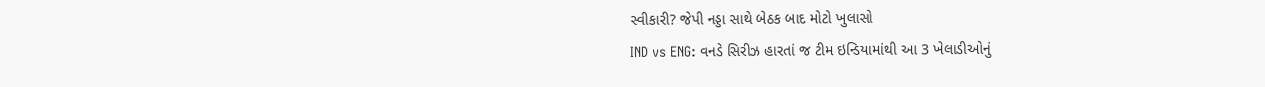સ્વીકારી? જેપી નડ્ડા સાથે બેઠક બાદ મોટો ખુલાસો
IND vs ENG: વનડે સિરીઝ હારતાં જ ટીમ ઇન્ડિયામાંથી આ 3 ખેલાડીઓનું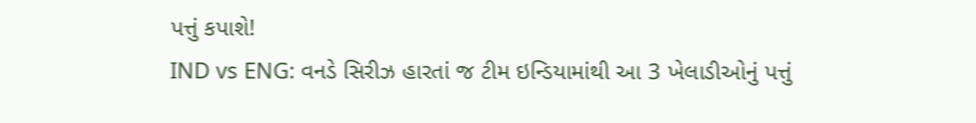પત્તું કપાશે!
IND vs ENG: વનડે સિરીઝ હારતાં જ ટીમ ઇન્ડિયામાંથી આ 3 ખેલાડીઓનું પત્તું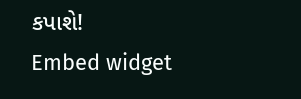કપાશે!
Embed widget